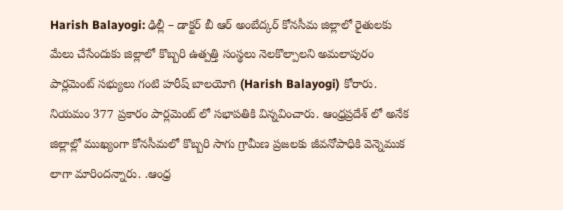Harish Balayogi: ఢిల్లీ – డాక్టర్ బీ ఆర్ అంబేద్కర్ కోనసీమ జిల్లాలో రైతులకు మేలు చేసేందుకు జిల్లాలో కొబ్బరి ఉత్పత్తి సంస్థలు నెలకొల్పాలని అమలాపురం పార్లమెంట్ సభ్యులు గంటి హరీష్ బాలయోగి (Harish Balayogi) కోరారు. నియమం 377 ప్రకారం పార్లమెంట్ లో సభాపతికి విన్నవించారు. ఆంధ్రప్రదేశ్ లో అనేక జిల్లాల్లో ముఖ్యంగా కోనసీమలో కొబ్బరి సాగు గ్రామీణ ప్రజలకు జీవనోపాధికి వెన్నెముక లాగా మారిందన్నారు. .ఆంధ్ర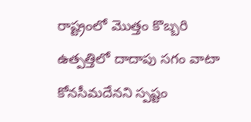రాష్ట్రంలో మొత్తం కొబ్బరి ఉత్పత్తిలో దాదాపు సగం వాటా కోనసీమదేనని స్పష్టం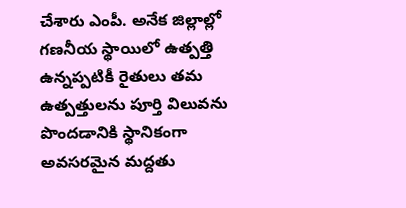చేశారు ఎంపీ. అనేక జిల్లాల్లో గణనీయ స్థాయిలో ఉత్పత్తి ఉన్నప్పటికీ రైతులు తమ ఉత్పత్తులను పూర్తి విలువను పొందడానికి స్థానికంగా అవసరమైన మద్దతు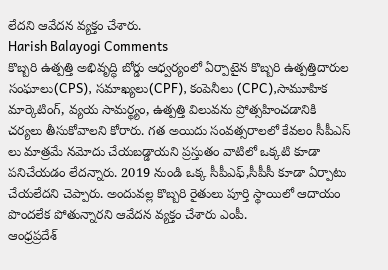లేదని ఆవేదన వ్యక్తం చేశారు.
Harish Balayogi Comments
కొబ్బరి ఉత్పత్తి అభివృద్ధి బోర్డు ఆధ్వర్యంలో ఏర్పాటైన కొబ్బరి ఉత్పత్తిదారుల సంఘాలు(CPS), సమాఖ్యలు(CPF), కంపెనీలు (CPC),సామూహిక మార్కెటింగ్, వ్యయ సామర్థ్యం, ఉత్పత్తి విలువను ప్రోత్సహించడానికి చర్యలు తీసుకోవాలని కోరారు. గత అయిదు సంవత్సరాలలో కేవలం సీపీఎస్ లు మాత్రమే నమోదు చేయబడ్డాయని ప్రస్తుతం వాటిలో ఒక్కటి కూడా పనిచేయడం లేదన్నారు. 2019 నుండి ఒక్క సీపీఎఫ్,సీపీసీ కూడా ఏర్పాటు చేయలేదని చెప్పారు. అందువల్ల కొబ్బరి రైతులు పూర్తి స్థాయిలో ఆదాయం పొందలేక పోతున్నారని ఆవేదన వ్యక్తం చేశారు ఎంపీ.
ఆంధ్రప్రదేశ్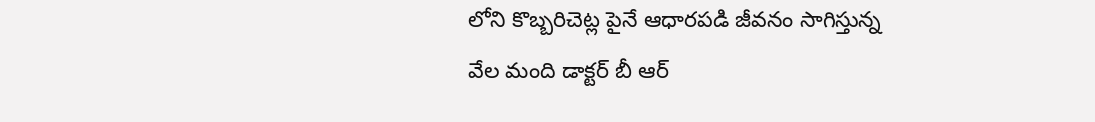లోని కొబ్బరిచెట్ల పైనే ఆధారపడి జీవనం సాగిస్తున్న వేల మంది డాక్టర్ బీ ఆర్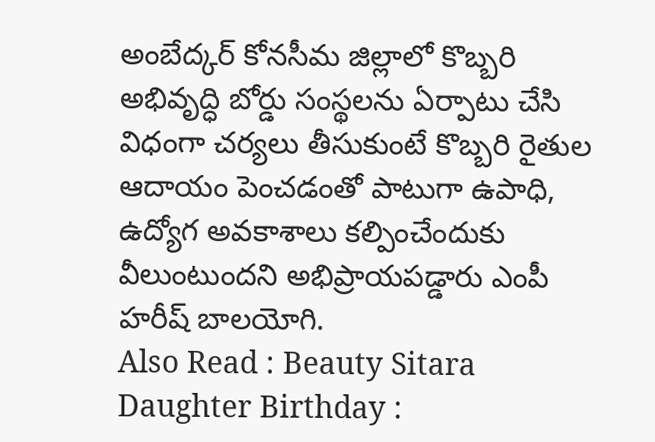అంబేద్కర్ కోనసీమ జిల్లాలో కొబ్బరి అభివృద్ధి బోర్డు సంస్థలను ఏర్పాటు చేసి విధంగా చర్యలు తీసుకుంటే కొబ్బరి రైతుల ఆదాయం పెంచడంతో పాటుగా ఉపాధి, ఉద్యోగ అవకాశాలు కల్పించేందుకు వీలుంటుందని అభిప్రాయపడ్డారు ఎంపీ హరీష్ బాలయోగి.
Also Read : Beauty Sitara Daughter Birthday :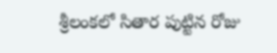శ్రీలంకలో సితార పుట్టిన రోజు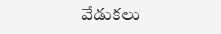వేడుకలు